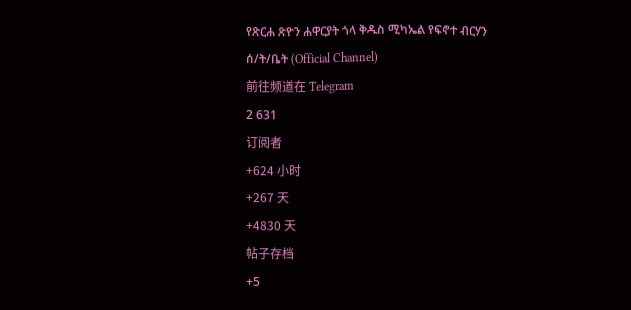የጽርሐ ጽዮን ሐዋርያት ጎላ ቅዱስ ሚካኤል የፍኖተ ብርሃን ሰ/ት/ቤት (Official Channel)
前往频道在 Telegram
2 631
订阅者
+624 小时
+267 天
+4830 天
帖子存档
+5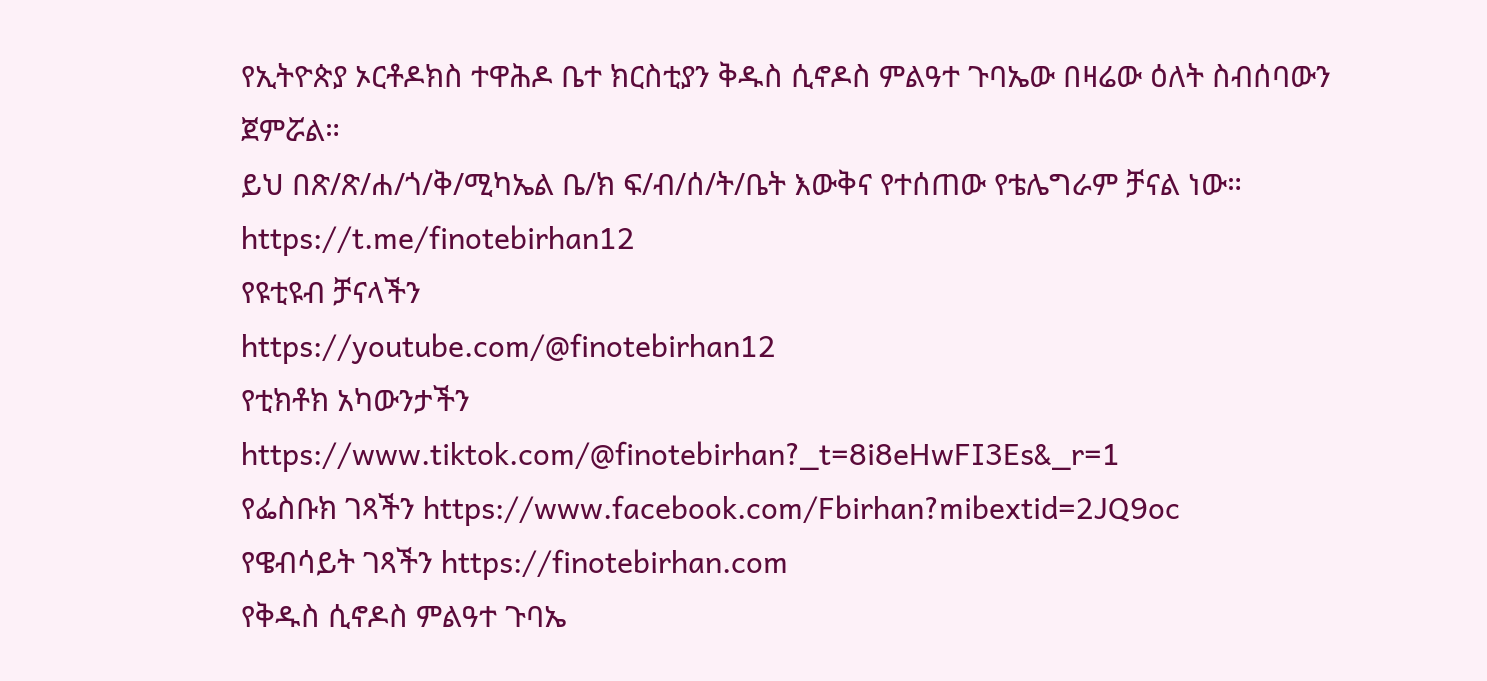የኢትዮጵያ ኦርቶዶክስ ተዋሕዶ ቤተ ክርስቲያን ቅዱስ ሲኖዶስ ምልዓተ ጉባኤው በዛሬው ዕለት ስብሰባውን ጀምሯል።
ይህ በጽ/ጽ/ሐ/ጎ/ቅ/ሚካኤል ቤ/ክ ፍ/ብ/ሰ/ት/ቤት እውቅና የተሰጠው የቴሌግራም ቻናል ነው።
https://t.me/finotebirhan12
የዩቲዩብ ቻናላችን
https://youtube.com/@finotebirhan12
የቲክቶክ አካውንታችን https://www.tiktok.com/@finotebirhan?_t=8i8eHwFI3Es&_r=1
የፌስቡክ ገጻችን https://www.facebook.com/Fbirhan?mibextid=2JQ9oc
የዌብሳይት ገጻችን https://finotebirhan.com
የቅዱስ ሲኖዶስ ምልዓተ ጉባኤ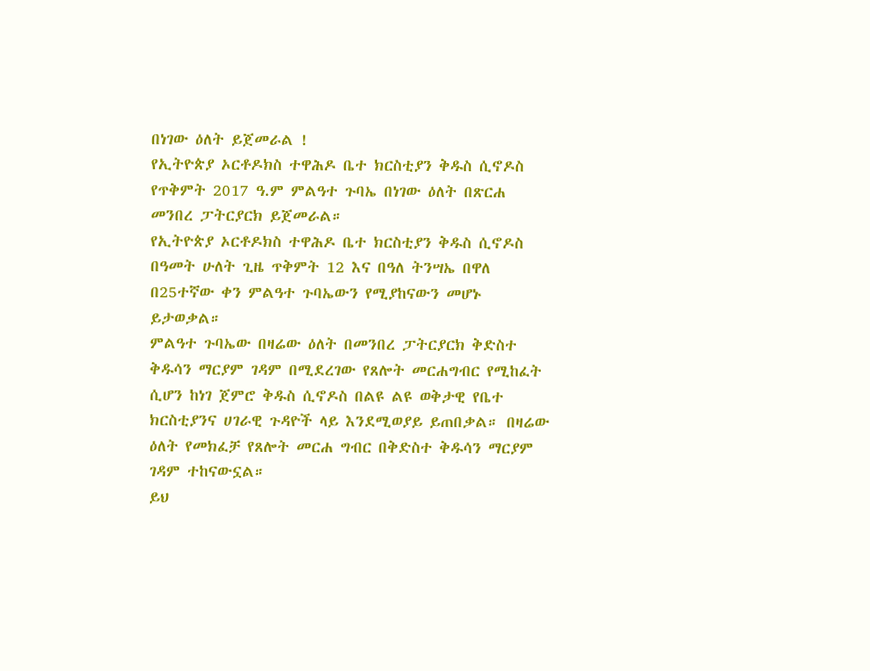በነገው ዕለት ይጀመራል !
የኢትዮጵያ ኦርቶዶክስ ተዋሕዶ ቤተ ክርስቲያን ቅዱስ ሲኖዶስ የጥቅምት 2017 ዓ.ም ምልዓተ ጉባኤ በነገው ዕለት በጽርሐ መንበረ ፓትርያርክ ይጀመራል።
የኢትዮጵያ ኦርቶዶክስ ተዋሕዶ ቤተ ክርስቲያን ቅዱስ ሲኖዶስ በዓመት ሁለት ጊዜ ጥቅምት 12 እና በዓለ ትንሣኤ በዋለ በ25ተኛው ቀን ምልዓተ ጉባኤውን የሚያከናውን መሆኑ ይታወቃል።
ምልዓተ ጉባኤው በዛሬው ዕለት በመንበረ ፓትርያርክ ቅድስተ ቅዱሳን ማርያም ገዳም በሚደረገው የጸሎት መርሐግብር የሚከፈት ሲሆን ከነገ ጀምሮ ቅዱስ ሲኖዶስ በልዩ ልዩ ወቅታዊ የቤተ ክርስቲያንና ሀገራዊ ጉዳዮች ላይ እንደሚወያይ ይጠበቃል። በዛሬው ዕለት የመክፈቻ የጸሎት መርሐ ግብር በቅድስተ ቅዱሳን ማርያም ገዳም ተከናውኗል።
ይህ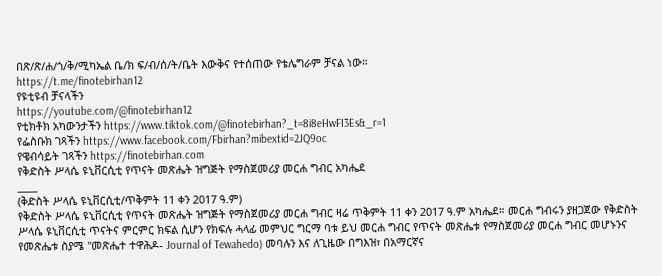በጽ/ጽ/ሐ/ጎ/ቅ/ሚካኤል ቤ/ክ ፍ/ብ/ሰ/ት/ቤት እውቅና የተሰጠው የቴሌግራም ቻናል ነው።
https://t.me/finotebirhan12
የዩቲዩብ ቻናላችን
https://youtube.com/@finotebirhan12
የቲክቶክ አካውንታችን https://www.tiktok.com/@finotebirhan?_t=8i8eHwFI3Es&_r=1
የፌስቡክ ገጻችን https://www.facebook.com/Fbirhan?mibextid=2JQ9oc
የዌብሳይት ገጻችን https://finotebirhan.com
የቅድስት ሥላሴ ዩኒቨርሲቲ የጥናት መጽሔት ዝግጅት የማስጀመሪያ መርሐ ግብር አካሔደ
____
(ቅድስት ሥላሴ ዩኒቨርሲቲ/ጥቅምት 11 ቀን 2017 ዓ.ም)
የቅድስት ሥላሴ ዩኒቨርሲቲ የጥናት መጽሔት ዝግጅት የማስጀመሪያ መርሐ ግብር ዛሬ ጥቅምት 11 ቀን 2017 ዓ.ም አካሔደ። መርሐ ግብሩን ያዘጋጀው የቅድስት ሥላሴ ዩኒቨርሲቲ ጥናትና ምርምር ክፍል ሲሆን የክፍሉ ሓላፊ መምህር ግርማ ባቱ ይህ መርሐ ግብር የጥናት መጽሔቱ የማስጀመሪያ መርሐ ግብር መሆኑንና የመጽሔቱ ስያሜ "መጽሔተ ተዋሕዶ- Journal of Tewahedo) መባሉን እና ለጊዜው በግእዝ፣ በአማርኛና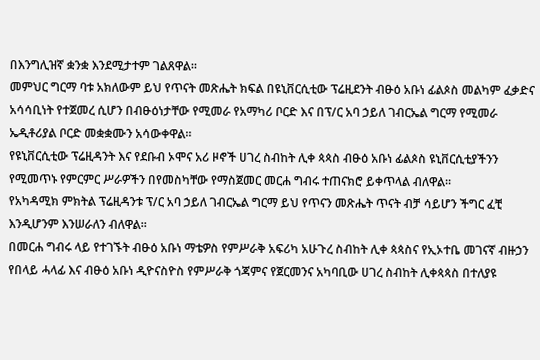በእንግሊዝኛ ቋንቋ እንደሚታተም ገልጸዋል።
መምህር ግርማ ባቱ አክለውም ይህ የጥናት መጽሔት ክፍል በዩኒቨርሲቲው ፕሬዚደንት ብፁዕ አቡነ ፊልጶስ መልካም ፈቃድና አሳሳቢነት የተጀመረ ሲሆን በብፁዕነታቸው የሚመራ የአማካሪ ቦርድ እና በፕ/ር አባ ኃይለ ገብርኤል ግርማ የሚመራ ኤዲቶሪያል ቦርድ መቋቋሙን አሳውቀዋል።
የዩኒቨርሲቲው ፕሬዚዳንት እና የደቡብ ኦሞና አሪ ዞኖች ሀገረ ስብከት ሊቀ ጳጳስ ብፁዕ አቡነ ፊልጶስ ዩኒቨርሲቲያችንን የሚመጥኑ የምርምር ሥራዎችን በየመስካቸው የማስጀመር መርሐ ግብሩ ተጠናክሮ ይቀጥላል ብለዋል።
የአካዳሚክ ምክትል ፕሬዚዳንቱ ፕ/ር አባ ኃይለ ገብርኤል ግርማ ይህ የጥናን መጽሔት ጥናት ብቻ ሳይሆን ችግር ፈቺ እንዲሆንም እንሠራለን ብለዋል።
በመርሐ ግብሩ ላይ የተገኙት ብፁዕ አቡነ ማቴዎስ የምሥራቅ አፍሪካ አሁጉረ ስብከት ሊቀ ጳጳስና የኢኦተቤ መገናኛ ብዙኃን የበላይ ሓላፊ እና ብፁዕ አቡነ ዲዮናስዮስ የምሥራቅ ጎጃምና የጀርመንና አካባቢው ሀገረ ስብከት ሊቀጳጳስ በተለያዩ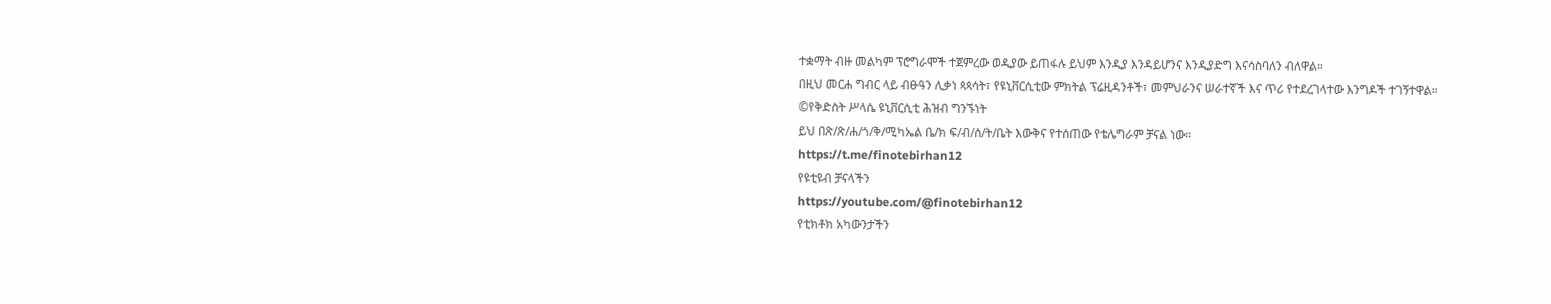ተቋማት ብዙ መልካም ፕሮግራሞች ተጀምረው ወዲያው ይጠፋሉ ይህም እንዲያ እንዳይሆንና እንዲያድግ እናሳስባለን ብለዋል።
በዚህ መርሐ ግብር ላይ ብፁዓን ሊቃነ ጳጳሳት፣ የዩኒቨርሲቲው ምክትል ፕሬዚዳንቶች፣ መምህራንና ሠራተኛች እና ጥሪ የተደረገላተው እንግዶች ተገኝተዋል።
©የቅድስት ሥላሴ ዩኒቨርሲቲ ሕዝብ ግንኙነት
ይህ በጽ/ጽ/ሐ/ጎ/ቅ/ሚካኤል ቤ/ክ ፍ/ብ/ሰ/ት/ቤት እውቅና የተሰጠው የቴሌግራም ቻናል ነው።
https://t.me/finotebirhan12
የዩቲዩብ ቻናላችን
https://youtube.com/@finotebirhan12
የቲክቶክ አካውንታችን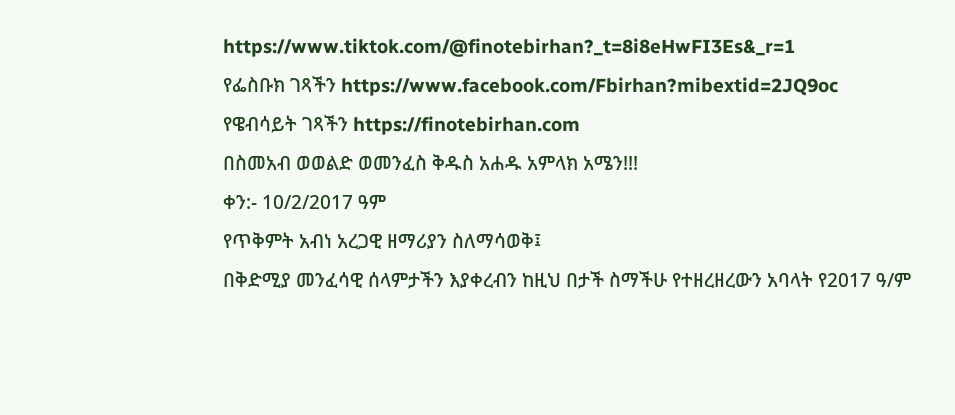https://www.tiktok.com/@finotebirhan?_t=8i8eHwFI3Es&_r=1
የፌስቡክ ገጻችን https://www.facebook.com/Fbirhan?mibextid=2JQ9oc
የዌብሳይት ገጻችን https://finotebirhan.com
በስመአብ ወወልድ ወመንፈስ ቅዱስ አሐዱ አምላክ አሜን!!!
ቀን:- 10/2/2017 ዓም
የጥቅምት አብነ አረጋዊ ዘማሪያን ስለማሳወቅ፤
በቅድሚያ መንፈሳዊ ሰላምታችን እያቀረብን ከዚህ በታች ስማችሁ የተዘረዘረውን አባላት የ2017 ዓ/ም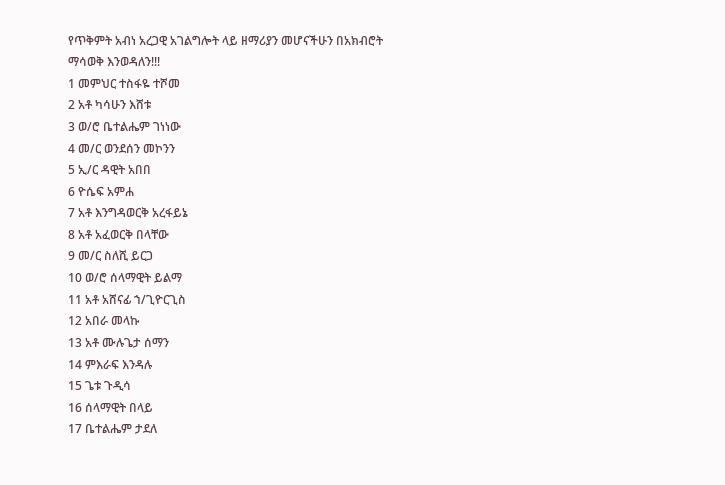የጥቅምት አብነ አረጋዊ አገልግሎት ላይ ዘማሪያን መሆናችሁን በአክብሮት ማሳወቅ እንወዳለን!!!
1 መምህር ተስፋዬ ተሾመ
2 አቶ ካሳሁን እሸቱ
3 ወ/ሮ ቤተልሔም ገነነው
4 መ/ር ወንደሰን መኮንን
5 ኢ/ር ዳዊት አበበ
6 ዮሴፍ አምሐ
7 አቶ እንግዳወርቅ አረፋይኔ
8 አቶ አፈወርቅ በላቸው
9 መ/ር ስለሺ ይርጋ
10 ወ/ሮ ሰላማዊት ይልማ
11 አቶ አሸናፊ ኀ/ጊዮርጊስ
12 አበራ መላኩ
13 አቶ ሙሉጌታ ሰማን
14 ምእራፍ እንዳሉ
15 ጌቱ ጉዲሳ
16 ሰላማዊት በላይ
17 ቤተልሔም ታደለ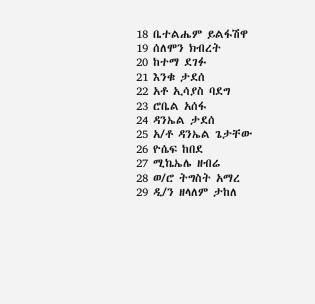18 ቤተልሔም ይልፋሽዋ
19 ሰለሞን ክብረት
20 ከተማ ደገፉ
21 እንቁ ታደሰ
22 አቶ ኢሳያስ ባደግ
23 ሮቤል አሰፋ
24 ዳንኤል ታደሰ
25 አ/ቶ ዳንኤል ጌታቸው
26 ዮሴፍ ከበደ
27 ሚኬኤሌ ዘብሬ
28 ወ/ሮ ትግስት አማረ
29 ዲ/ን ዘላለም ታከለ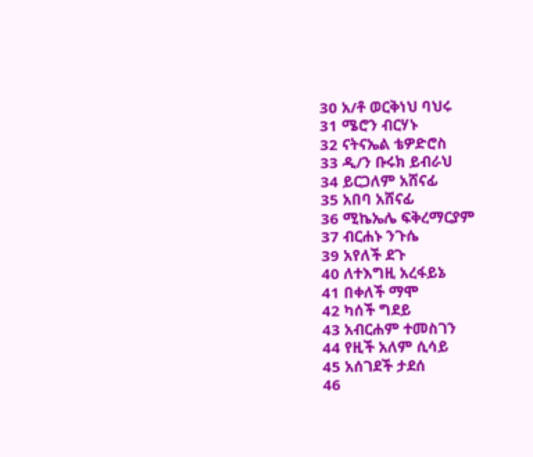30 አ/ቶ ወርቅነህ ባህሩ
31 ሜሮን ብርሃኑ
32 ናትናኤል ቴዎድሮስ
33 ዲ/ን ቡሩክ ይብራህ
34 ይርጋለም አሸናፊ
35 አበባ አሸናፊ
36 ሚኬኤሌ ፍቅረማርያም
37 ብርሐኑ ንጉሴ
39 አየለች ደጉ
40 ለተእግዚ አረፋይኔ
41 በቀለች ማሞ
42 ካሰች ግደይ
43 አብርሐም ተመስገን
44 የዚች አለም ሲሳይ
45 አሰገደች ታደሰ
46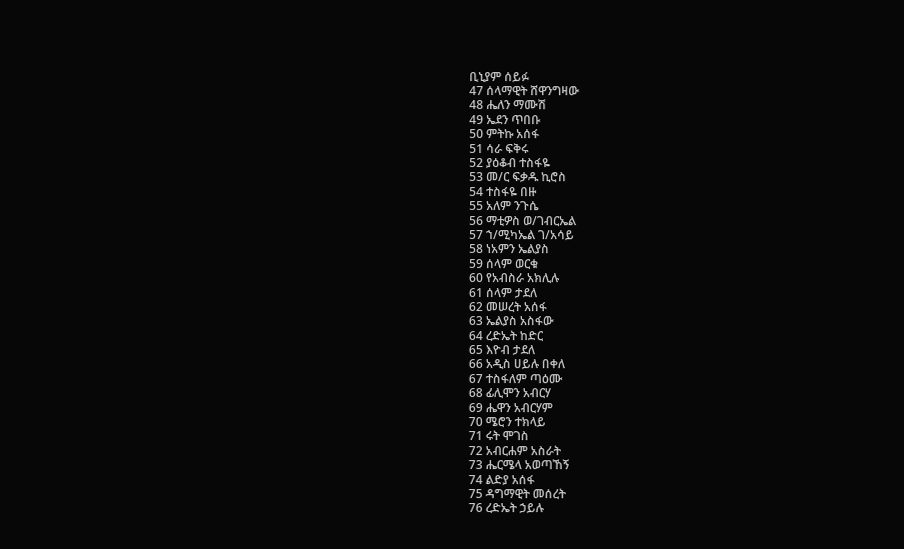ቢኒያም ሰይፉ
47 ሰላማዊት ሸዋንግዛው
48 ሔለን ማሙሽ
49 ኤደን ጥበቡ
50 ምትኩ አሰፋ
51 ሳራ ፍቅሩ
52 ያዕቆብ ተስፋዬ
53 መ/ር ፍቃዱ ኪሮስ
54 ተስፋዬ በዙ
55 አለም ንጉሴ
56 ማቲዎስ ወ/ገብርኤል
57 ኀ/ሚካኤል ገ/አሳይ
58 ነአምን ኤልያስ
59 ሰላም ወርቁ
60 የአብስራ አክሊሉ
61 ሰላም ታደለ
62 መሠረት አሰፋ
63 ኤልያስ አስፋው
64 ረድኤት ከድር
65 እዮብ ታደለ
66 አዲስ ሀይሉ በቀለ
67 ተስፋለም ጣዕሙ
68 ፊሊሞን አብርሃ
69 ሔዋን አብርሃም
70 ሜሮን ተክላይ
71 ሩት ሞገስ
72 አብርሐም አስራት
73 ሔርሜላ አወጣኸኝ
74 ልድያ አሰፋ
75 ዳግማዊት መሰረት
76 ረድኤት ኃይሉ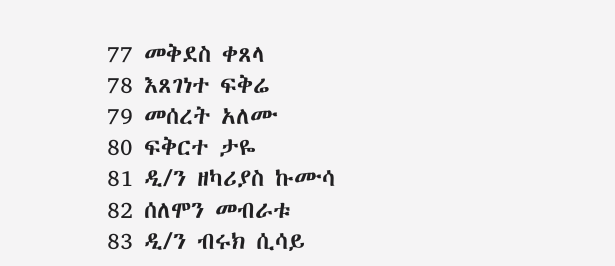77 መቅደስ ቀጸላ
78 እጸገነተ ፍቅሬ
79 መሰረት አለሙ
80 ፍቅርተ ታዬ
81 ዲ/ን ዘካሪያስ ኩሙሳ
82 ሰለሞን መብራቱ
83 ዲ/ን ብሩክ ሲሳይ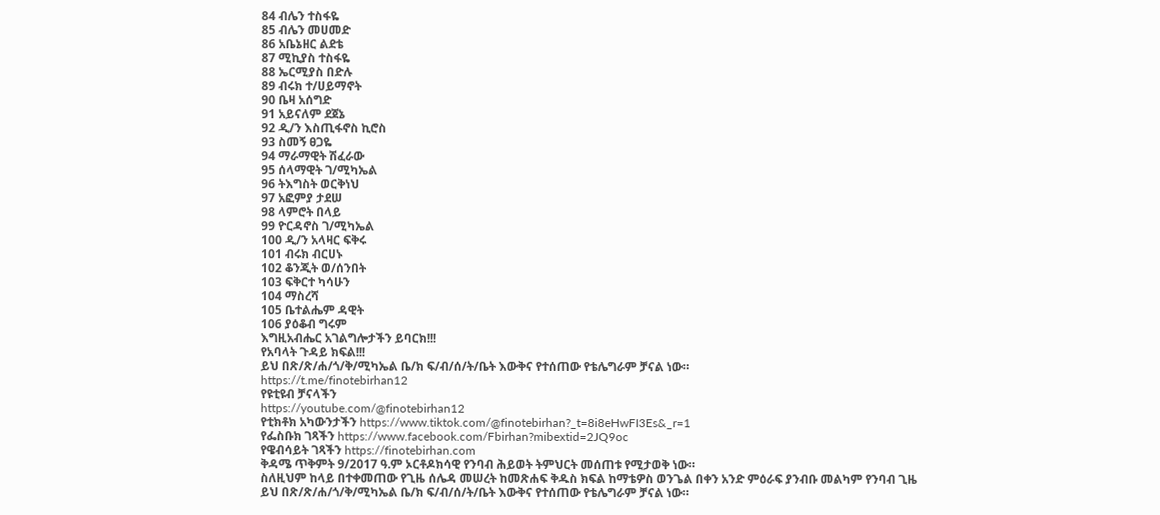84 ብሌን ተስፋዬ
85 ብሌን መሀመድ
86 አቤኔዘር ልደቴ
87 ሚኪያስ ተስፋዬ
88 ኤርሚያስ በድሉ
89 ብሩክ ተ/ሀይማኖት
90 ቤዛ አሰግድ
91 አይናለም ደጀኔ
92 ዲ/ን እስጢፋኖስ ኪሮስ
93 ስመኝ ፀጋዬ
94 ማራማዊት ሽፈራው
95 ሰላማዊት ገ/ሚካኤል
96 ትእግስት ወርቅነህ
97 አፎምያ ታደሠ
98 ላምሮት በላይ
99 ዮርዳኖስ ገ/ሚካኤል
100 ዲ/ን አላዛር ፍቅሩ
101 ብሩክ ብርሀኑ
102 ቆንጂት ወ/ሰንበት
103 ፍቅርተ ካሳሁን
104 ማስረሻ
105 ቤተልሔም ዳዊት
106 ያዕቆብ ግሩም
እግዚአብሔር አገልግሎታችን ይባርክ!!!
የአባላት ጉዳይ ክፍል!!!
ይህ በጽ/ጽ/ሐ/ጎ/ቅ/ሚካኤል ቤ/ክ ፍ/ብ/ሰ/ት/ቤት እውቅና የተሰጠው የቴሌግራም ቻናል ነው።
https://t.me/finotebirhan12
የዩቲዩብ ቻናላችን
https://youtube.com/@finotebirhan12
የቲክቶክ አካውንታችን https://www.tiktok.com/@finotebirhan?_t=8i8eHwFI3Es&_r=1
የፌስቡክ ገጻችን https://www.facebook.com/Fbirhan?mibextid=2JQ9oc
የዌብሳይት ገጻችን https://finotebirhan.com
ቅዳሜ ጥቅምት 9/2017 ዓ.ም ኦርቶዶክሳዊ የንባብ ሕይወት ትምህርት መሰጠቱ የሚታወቅ ነው።
ስለዚህም ከላይ በተቀመጠው የጊዜ ሰሌዳ መሠረት ከመጽሐፍ ቅዱስ ክፍል ከማቴዎስ ወንጌል በቀን አንድ ምዕራፍ ያንብቡ መልካም የንባብ ጊዜ
ይህ በጽ/ጽ/ሐ/ጎ/ቅ/ሚካኤል ቤ/ክ ፍ/ብ/ሰ/ት/ቤት እውቅና የተሰጠው የቴሌግራም ቻናል ነው።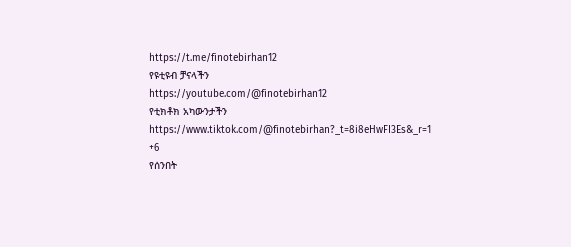https://t.me/finotebirhan12
የዩቲዩብ ቻናላችን
https://youtube.com/@finotebirhan12
የቲክቶክ አካውንታችን https://www.tiktok.com/@finotebirhan?_t=8i8eHwFI3Es&_r=1
+6
የሰንበት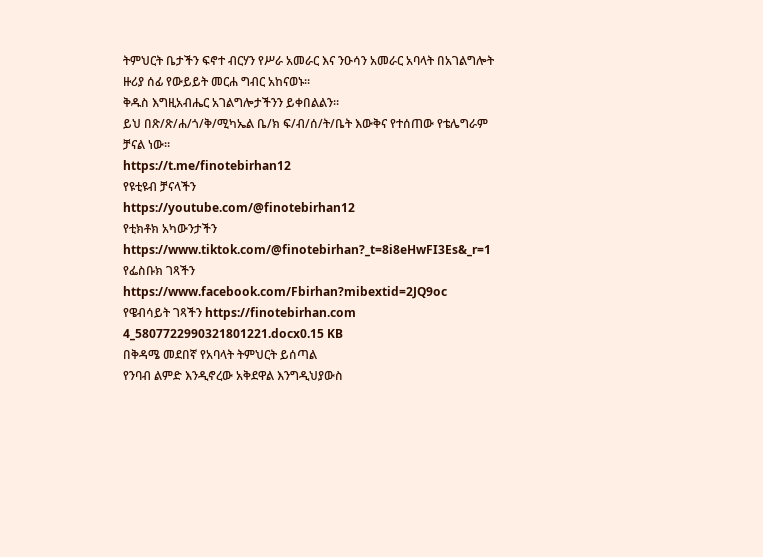ትምህርት ቤታችን ፍኖተ ብርሃን የሥራ አመራር እና ንዑሳን አመራር አባላት በአገልግሎት ዙሪያ ሰፊ የውይይት መርሐ ግብር አከናወኑ።
ቅዱስ እግዚአብሔር አገልግሎታችንን ይቀበልልን።
ይህ በጽ/ጽ/ሐ/ጎ/ቅ/ሚካኤል ቤ/ክ ፍ/ብ/ሰ/ት/ቤት እውቅና የተሰጠው የቴሌግራም ቻናል ነው።
https://t.me/finotebirhan12
የዩቲዩብ ቻናላችን
https://youtube.com/@finotebirhan12
የቲክቶክ አካውንታችን https://www.tiktok.com/@finotebirhan?_t=8i8eHwFI3Es&_r=1
የፌስቡክ ገጻችን https://www.facebook.com/Fbirhan?mibextid=2JQ9oc
የዌብሳይት ገጻችን https://finotebirhan.com
4_5807722990321801221.docx0.15 KB
በቅዳሜ መደበኛ የአባላት ትምህርት ይሰጣል
የንባብ ልምድ እንዲኖረው አቅደዋል እንግዲህያውስ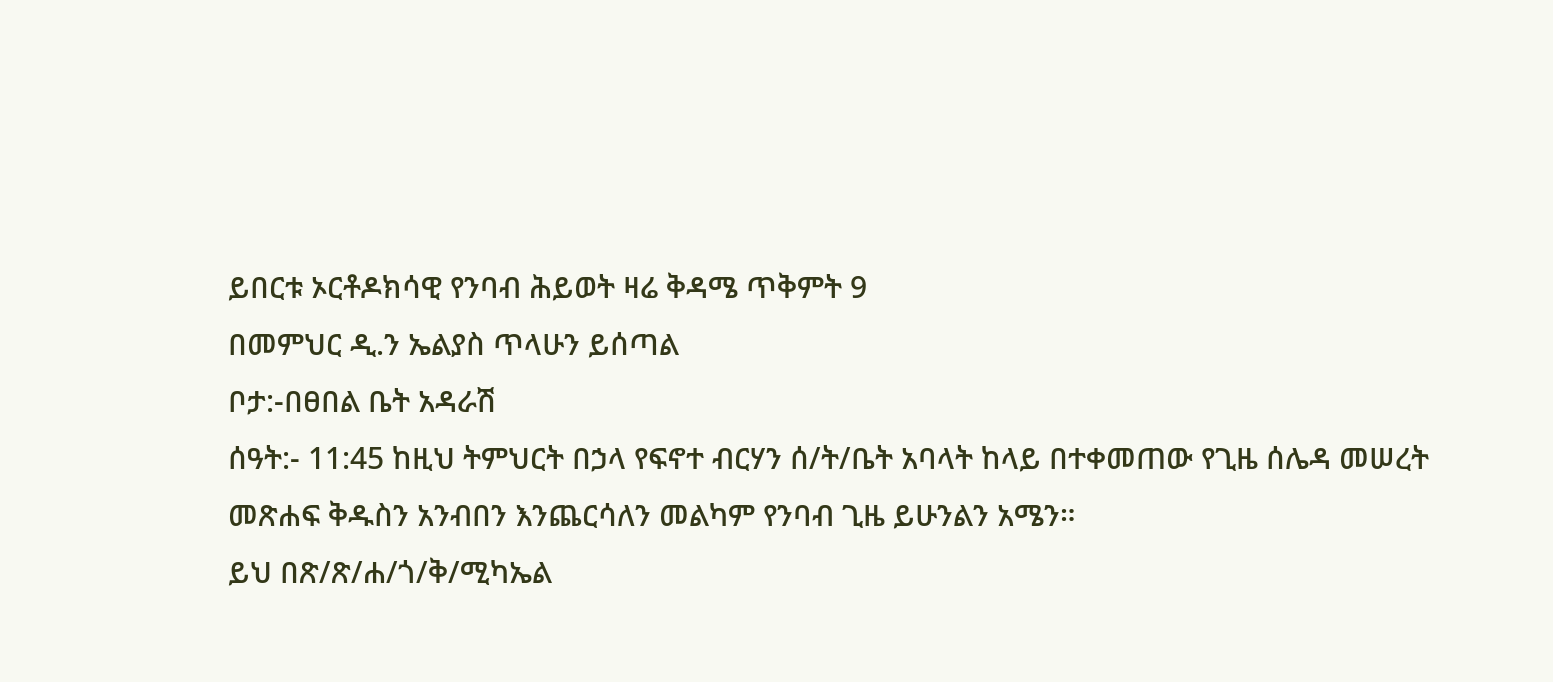ይበርቱ ኦርቶዶክሳዊ የንባብ ሕይወት ዛሬ ቅዳሜ ጥቅምት 9
በመምህር ዲ.ን ኤልያስ ጥላሁን ይሰጣል
ቦታ:-በፀበል ቤት አዳራሽ
ሰዓት:- 11:45 ከዚህ ትምህርት በኃላ የፍኖተ ብርሃን ሰ/ት/ቤት አባላት ከላይ በተቀመጠው የጊዜ ሰሌዳ መሠረት መጽሐፍ ቅዱስን አንብበን እንጨርሳለን መልካም የንባብ ጊዜ ይሁንልን አሜን።
ይህ በጽ/ጽ/ሐ/ጎ/ቅ/ሚካኤል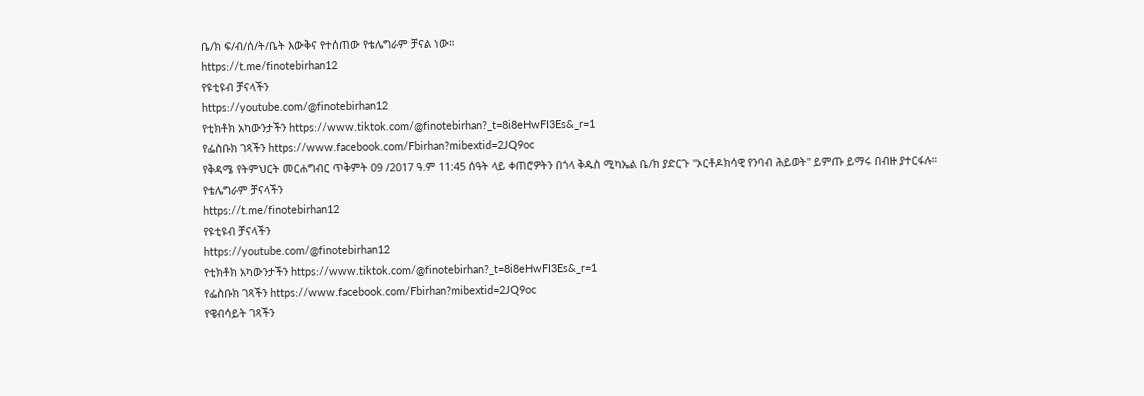ቤ/ክ ፍ/ብ/ሰ/ት/ቤት እውቅና የተሰጠው የቴሌግራም ቻናል ነው።
https://t.me/finotebirhan12
የዩቲዩብ ቻናላችን
https://youtube.com/@finotebirhan12
የቲክቶክ አካውንታችን https://www.tiktok.com/@finotebirhan?_t=8i8eHwFI3Es&_r=1
የፌስቡክ ገጻችን https://www.facebook.com/Fbirhan?mibextid=2JQ9oc
የቅዳሜ የትምህርት መርሐግብር ጥቅምት 09 /2017 ዓ.ም 11:45 ሰዓት ላይ ቀጠሮዎትን በጎላ ቅዱስ ሚካኤል ቤ/ክ ያድርጉ ''ኦርቶዶክሳዊ የንባብ ሕይወት'' ይምጡ ይማሩ በብዙ ያተርፋሉ።
የቴሌግራም ቻናላችን
https://t.me/finotebirhan12
የዩቲዩብ ቻናላችን
https://youtube.com/@finotebirhan12
የቲክቶክ አካውንታችን https://www.tiktok.com/@finotebirhan?_t=8i8eHwFI3Es&_r=1
የፌስቡክ ገጻችን https://www.facebook.com/Fbirhan?mibextid=2JQ9oc
የዌብሳይት ገጻችን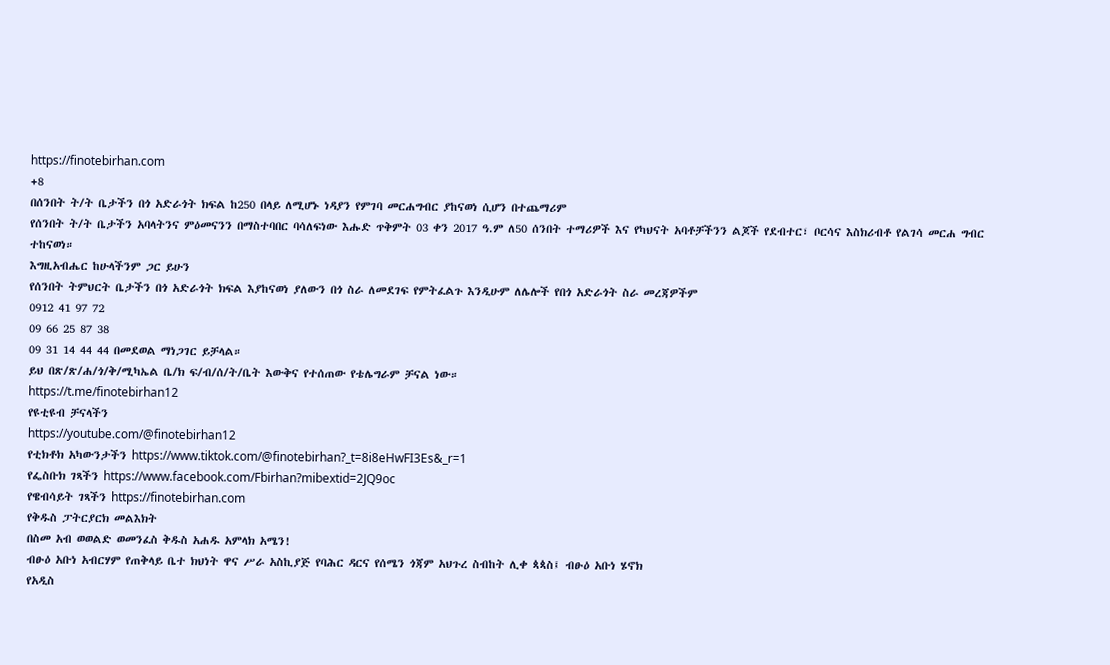https://finotebirhan.com
+8
በሰንበት ት/ት ቤታችን በጎ አድራጎት ክፍል ከ250 በላይ ለሚሆኑ ነዳያን የምገባ መርሐግብር ያከናወነ ሲሆን በተጨማሪም
የሰንበት ት/ት ቤታችን አባላትንና ምዕመናንን በማስተባበር ባሳለፍነው እሑድ ጥቅምት 03 ቀን 2017 ዓ.ም ለ50 ሰንበት ተማሪዎች እና የካህናት አባቶቻችንን ልጆች የደብተር፣ ቦርሳና እስክሪብቶ የልገሳ መርሐ ግብር ተከናወነ።
እግዚአብሔር ከሁላችንም ጋር ይሁን
የሰንበት ትምህርት ቤታችን በጎ አድራጎት ክፍል እያከናወነ ያለውን በጎ ስራ ለመደገፍ የምትፈልጉ እንዲሁም ለሌሎች የበጎ አድራጎት ስራ መረጃዎችም
0912 41 97 72
09 66 25 87 38
09 31 14 44 44 በመደወል ማነጋገር ይቻላል።
ይህ በጽ/ጽ/ሐ/ጎ/ቅ/ሚካኤል ቤ/ክ ፍ/ብ/ሰ/ት/ቤት እውቅና የተሰጠው የቴሌግራም ቻናል ነው።
https://t.me/finotebirhan12
የዩቲዩብ ቻናላችን
https://youtube.com/@finotebirhan12
የቲክቶክ አካውንታችን https://www.tiktok.com/@finotebirhan?_t=8i8eHwFI3Es&_r=1
የፌስቡክ ገጻችን https://www.facebook.com/Fbirhan?mibextid=2JQ9oc
የዌብሳይት ገጻችን https://finotebirhan.com
የቅዱስ ፓትርያርክ መልእክት
በስመ አብ ወወልድ ወመንፈስ ቅዱስ አሐዱ አምላክ አሜን!
ብፁዕ አቡነ አብርሃም የጠቅላይ ቤተ ክህነት ዋና ሥራ አስኪያጅ የባሕር ዳርና የሰሜን ጎጃም አህጉረ ስብከት ሊቀ ጳጳስ፤ ብፁዕ አቡነ ሄኖክ
የአዲስ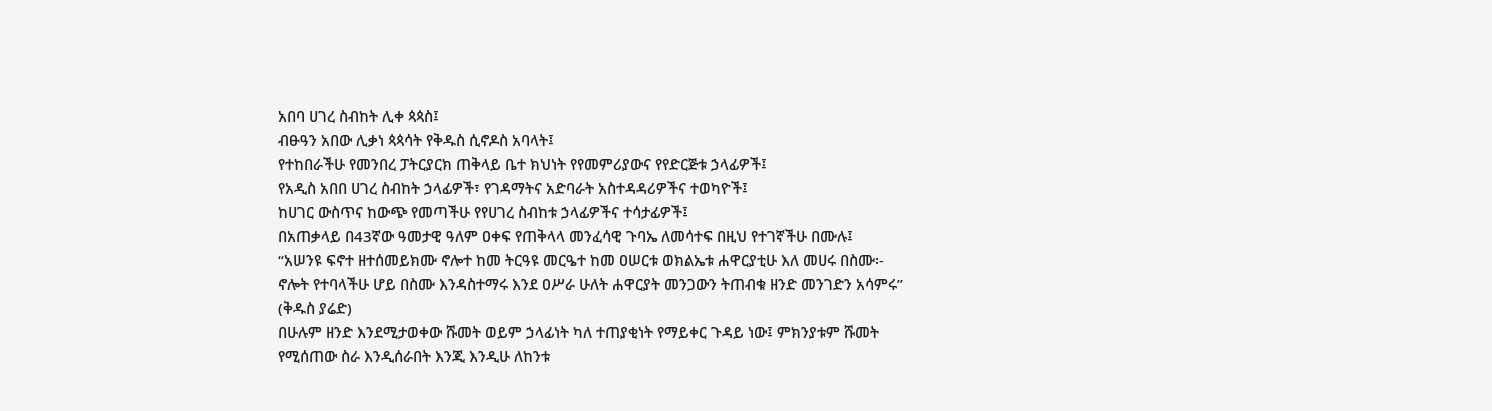አበባ ሀገረ ስብከት ሊቀ ጳጳስ፤
ብፁዓን አበው ሊቃነ ጳጳሳት የቅዱስ ሲኖዶስ አባላት፤
የተከበራችሁ የመንበረ ፓትርያርክ ጠቅላይ ቤተ ክህነት የየመምሪያውና የየድርጅቱ ኃላፊዎች፤
የአዲስ አበበ ሀገረ ስብከት ኃላፊዎች፣ የገዳማትና አድባራት አስተዳዳሪዎችና ተወካዮች፤
ከሀገር ውስጥና ከውጭ የመጣችሁ የየሀገረ ስብከቱ ኃላፊዎችና ተሳታፊዎች፤
በአጠቃላይ በ43ኛው ዓመታዊ ዓለም ዐቀፍ የጠቅላላ መንፈሳዊ ጉባኤ ለመሳተፍ በዚህ የተገኛችሁ በሙሉ፤
“አሠንዩ ፍኖተ ዘተሰመይክሙ ኖሎተ ከመ ትርዓዩ መርዔተ ከመ ዐሠርቱ ወክልኤቱ ሐዋርያቲሁ እለ መሀሩ በስሙ፡- ኖሎት የተባላችሁ ሆይ በስሙ እንዳስተማሩ እንደ ዐሥራ ሁለት ሐዋርያት መንጋውን ትጠብቁ ዘንድ መንገድን አሳምሩ” (ቅዱስ ያሬድ)
በሁሉም ዘንድ እንደሚታወቀው ሹመት ወይም ኃላፊነት ካለ ተጠያቂነት የማይቀር ጉዳይ ነው፤ ምክንያቱም ሹመት የሚሰጠው ስራ እንዲሰራበት እንጂ እንዲሁ ለከንቱ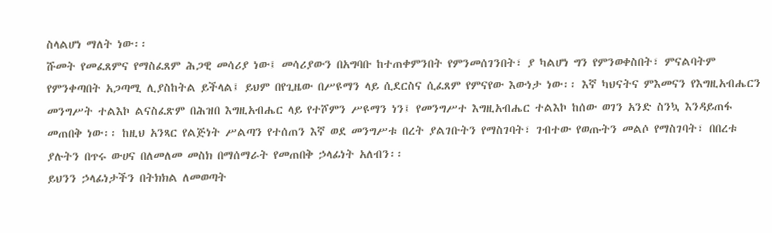ስላልሆነ ማለት ነው፡፡
ሹመት የመፈጸምና የማስፈጸም ሕጋዊ መሳሪያ ነው፤ መሳሪያውን በአግባቡ ከተጠቀምንበት የምንመሰገንበት፣ ያ ካልሆነ ግን የምንወቀስበት፣ ምናልባትም የምንቀጣበት አጋጣሚ ሊያስከትል ይችላል፤ ይህም በየጊዜው በሥዩማን ላይ ሲደርስና ሲፈጸም የምናየው እውነታ ነው፡፡ እኛ ካህናትና ምእመናን የእግዚአብሔርን መንግሥት ተልእኮ ልናስፈጽም በሕዝበ እግዚአብሔር ላይ የተሾምን ሥዩማን ነን፤ የመንግሥተ እግዚአብሔር ተልእኮ ከሰው ወገን አንድ ስንኳ እንዳይጠፋ መጠበቅ ነው፡፡ ከዚህ አንጻር የልጅነት ሥልጣን የተሰጠን እኛ ወደ መንግሥቱ በረት ያልገቡትን የማስገባት፣ ገብተው የወጡትን መልሶ የማስገባት፣ በበረቱ ያሉትን በጥሩ ውሀና በለመለመ መስክ በማሰማራት የመጠበቅ ኃላፊነት አለብን፡፡
ይህንን ኃላፊነታችን በትክክል ለመወጣት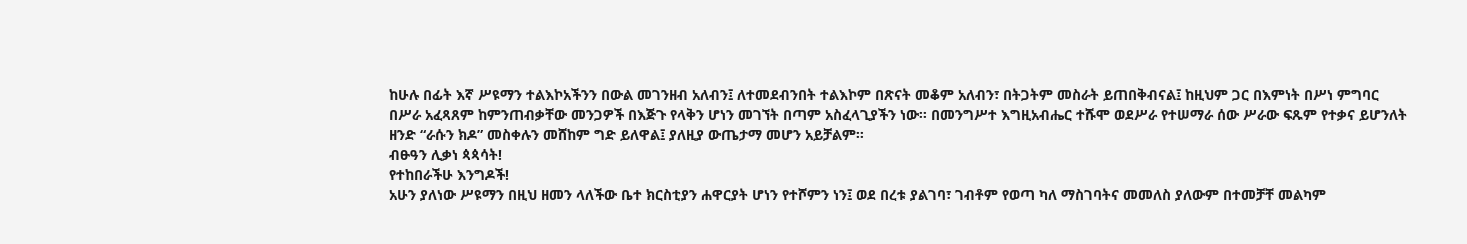ከሁሉ በፊት እኛ ሥዩማን ተልእኮአችንን በውል መገንዘብ አለብን፤ ለተመደብንበት ተልእኮም በጽናት መቆም አለብን፣ በትጋትም መስራት ይጠበቅብናል፤ ከዚህም ጋር በእምነት በሥነ ምግባር በሥራ አፈጻጸም ከምንጠብቃቸው መንጋዎች በእጅጉ የላቅን ሆነን መገኘት በጣም አስፈላጊያችን ነው፡፡ በመንግሥተ እግዚአብሔር ተሹሞ ወደሥራ የተሠማራ ሰው ሥራው ፍጹም የተቃና ይሆንለት ዘንድ “ራሱን ክዶ” መስቀሉን መሸከም ግድ ይለዋል፤ ያለዚያ ውጤታማ መሆን አይቻልም፡፡
ብፁዓን ሊቃነ ጳጳሳት!
የተከበራችሁ እንግዶች!
አሁን ያለነው ሥዩማን በዚህ ዘመን ላለችው ቤተ ክርስቲያን ሐዋርያት ሆነን የተሾምን ነን፤ ወደ በረቱ ያልገባ፣ ገብቶም የወጣ ካለ ማስገባትና መመለስ ያለውም በተመቻቸ መልካም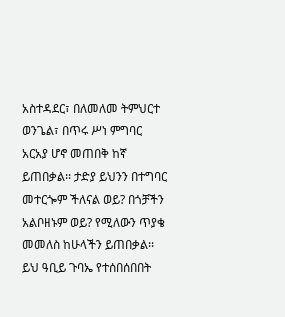አስተዳደር፣ በለመለመ ትምህርተ ወንጌል፣ በጥሩ ሥነ ምግባር አርአያ ሆኖ መጠበቅ ከኛ ይጠበቃል፡፡ ታድያ ይህንን በተግባር መተርጐም ችለናል ወይ? በጎቻችን አልቦዘኑም ወይ? የሚለውን ጥያቄ መመለስ ከሁላችን ይጠበቃል፡፡
ይህ ዓቢይ ጉባኤ የተሰበሰበበት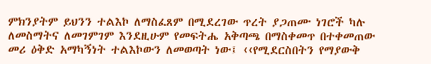ምክንያትም ይህንን ተልእኮ ለማስፈጸም በሚደረገው ጥረት ያጋጠሙ ነገሮች ካሉ ለመስማትና ለመገምገም እንደዚሁም የመፍትሔ አቅጣጫ በማስቀመጥ በተቀመጠው መሪ ዕቅድ አማካኝነት ተልእኮውን ለመወጣት ነው፤ ‹‹የሚደርስበትን የማያውቅ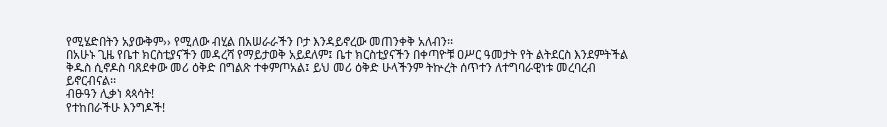የሚሄድበትን አያውቅም›› የሚለው ብሂል በአሠራራችን ቦታ እንዳይኖረው መጠንቀቅ አለብን፡፡
በአሁኑ ጊዜ የቤተ ክርስቲያናችን መዳረሻ የማይታወቅ አይደለም፤ ቤተ ክርስቲያናችን በቀጣዮቹ ዐሥር ዓመታት የት ልትደርስ እንደምትችል ቅዱስ ሲኖዶስ ባጸደቀው መሪ ዕቅድ በግልጽ ተቀምጦአል፤ ይህ መሪ ዕቅድ ሁላችንም ትኵረት ሰጥተን ለተግባራዊነቱ መረባረብ ይኖርብናል፡፡
ብፁዓን ሊቃነ ጳጳሳት!
የተከበራችሁ እንግዶች!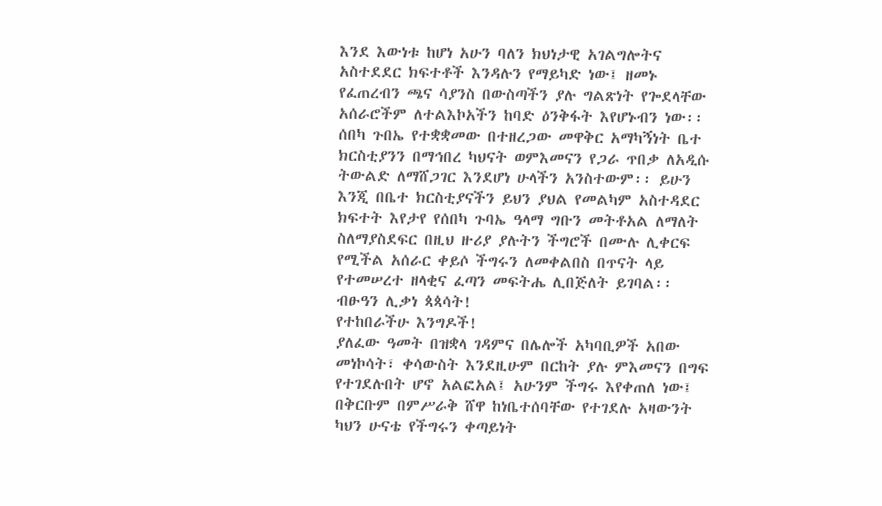እንደ እውነቱ ከሆነ አሁን ባለን ክህነታዊ አገልግሎትና አስተደደር ክፍተቶች እንዳሉን የማይካድ ነው፤ ዘመኑ የፈጠረብን ጫና ሳያንስ በውስጣችን ያሉ ግልጽነት የጐደላቸው አሰራሮችም ለተልእኮአችን ከባድ ዕንቅፋት እየሆኑብን ነው፡፡ ሰበካ ጉበኤ የተቋቋመው በተዘረጋው መዋቅር አማካኝነት ቤተ ክርስቲያንን በማኅበረ ካህናት ወምእመናን የጋራ ጥበቃ ለአዲሱ ትውልድ ለማሸጋገር እንደሆነ ሁላችን አንስተውም፡፡ ይሁን እንጂ በቤተ ክርስቲያናችን ይህን ያህል የመልካም አስተዳደር ክፍተት እየታየ የሰበካ ጉባኤ ዓላማ ግቡን መትቶአል ለማለት ስለማያስደፍር በዚህ ዙሪያ ያሉትን ችግሮች በሙሉ ሊቀርፍ የሚችል አሰራር ቀይሶ ችግሩን ለመቀልበስ በጥናት ላይ የተመሠረተ ዘላቂና ፈጣን መፍትሔ ሊበጅለት ይገባል፡፡
ብፁዓን ሊቃነ ጳጳሳት!
የተከበራችሁ እንግዶች!
ያለፈው ዓመት በዝቋላ ገዳምና በሌሎች አካባቢዎች አበው መነኮሳት፣ ቀሳውስት እንደዚሁም በርከት ያሉ ምእመናን በግፍ የተገደሉበት ሆኖ አልፎአል፤ አሁንም ችግሩ እየቀጠለ ነው፤ በቅርቡም በምሥራቅ ሸዋ ከነቤተሰባቸው የተገደሉ አዛውንት ካህን ሁናቴ የችግሩን ቀጣይነት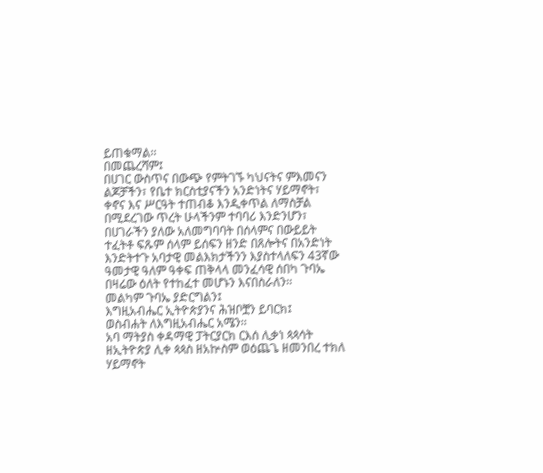ይጠቁማል፡፡
በመጨረሻም፤
በሀገር ውስጥና በውጭ የምትገኙ ካህናትና ምእመናን ልጆቻችን፣ የቤተ ክርስቲያናችን አንድነትና ሃይማኖት፣ ቀኖና እና ሥርዓት ተጠብቆ እንዲቀጥል ለማስቻል በሚደረገው ጥረት ሁላችንም ተባባሪ እንድንሆን፣ በሀገራችን ያለው አለመግባባት በሰላምና በውይይት ተፈትቶ ፍጹም ሰላም ይሰፍን ዘንድ በጸሎትና በአንድነት እንድትተጉ አባታዊ መልእክታችንን እያስተላለፍን 43ኛው ዓመታዊ ዓለም ዓቀፍ ጠቅላላ መንፈሳዊ ሰበካ ጉባኤ በዛሬው ዕለት የተከፈተ መሆኑን እናበስራለን፡፡
መልካም ጉባኤ ያድርግልን፤
እግዚአብሔር ኢትዮጵያንና ሕዝቦቿን ይባርክ፤
ወስብሐት ለእግዚአብሔር አሜን፡፡
አባ ማትያስ ቀዳማዊ ፓትርያርክ ርእሰ ሊቃነ ጳጳሳት ዘኢትዮጵያ ሊቀ ጳጳስ ዘአኵስም ወዕጨጌ ዘመንበረ ተክለ ሃይማኖት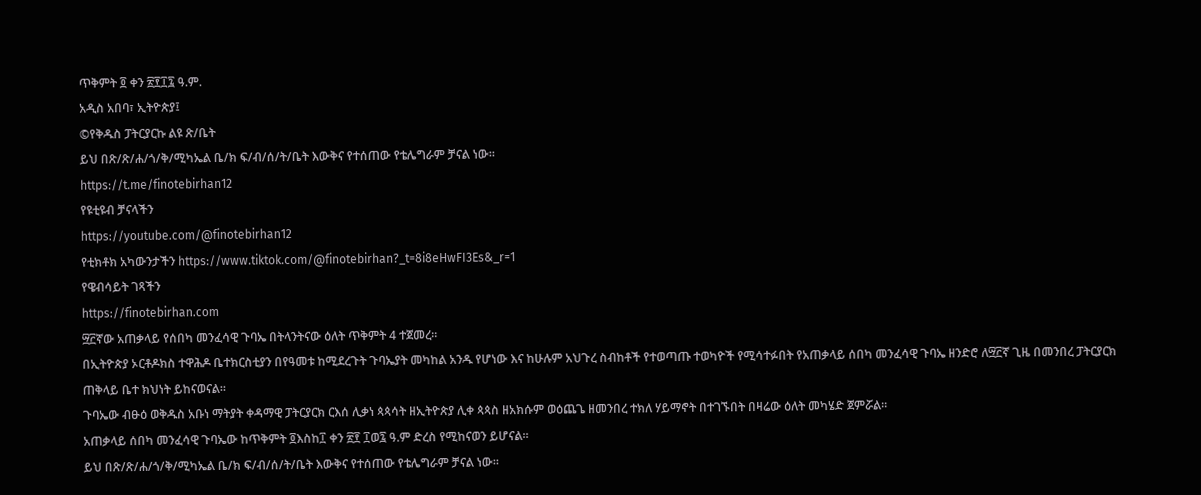ጥቅምት ፬ ቀን ፳፻፲፯ ዓ.ም.
አዲስ አበባ፣ ኢትዮጵያ፤
©የቅዱስ ፓትርያርኩ ልዩ ጽ/ቤት
ይህ በጽ/ጽ/ሐ/ጎ/ቅ/ሚካኤል ቤ/ክ ፍ/ብ/ሰ/ት/ቤት እውቅና የተሰጠው የቴሌግራም ቻናል ነው።
https://t.me/finotebirhan12
የዩቲዩብ ቻናላችን
https://youtube.com/@finotebirhan12
የቲክቶክ አካውንታችን https://www.tiktok.com/@finotebirhan?_t=8i8eHwFI3Es&_r=1
የዌብሳይት ገጻችን
https://finotebirhan.com
፵፫ኛው አጠቃላይ የሰበካ መንፈሳዊ ጉባኤ በትላንትናው ዕለት ጥቅምት 4 ተጀመረ።
በኢትዮጵያ ኦርቶዶክስ ተዋሕዶ ቤተክርስቲያን በየዓመቱ ከሚደረጉት ጉባኤያት መካከል አንዱ የሆነው እና ከሁሉም አህጉረ ስብከቶች የተወጣጡ ተወካዮች የሚሳተፉበት የአጠቃላይ ሰበካ መንፈሳዊ ጉባኤ ዘንድሮ ለ፵፫ኛ ጊዜ በመንበረ ፓትርያርክ ጠቅላይ ቤተ ክህነት ይከናወናል።
ጉባኤው ብፁዕ ወቅዱስ አቡነ ማትያት ቀዳማዊ ፓትርያርክ ርእሰ ሊቃነ ጳጳሳት ዘኢትዮጵያ ሊቀ ጳጳስ ዘአክሱም ወዕጨጌ ዘመንበረ ተክለ ሃይማኖት በተገኙበት በዛሬው ዕለት መካሄድ ጀምሯል።
አጠቃላይ ሰበካ መንፈሳዊ ጉባኤው ከጥቅምት ፬እስከ፲ ቀን ፳፻ ፲ወ፯ ዓ.ም ድረስ የሚከናወን ይሆናል።
ይህ በጽ/ጽ/ሐ/ጎ/ቅ/ሚካኤል ቤ/ክ ፍ/ብ/ሰ/ት/ቤት እውቅና የተሰጠው የቴሌግራም ቻናል ነው።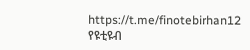https://t.me/finotebirhan12
የዩቲዩብ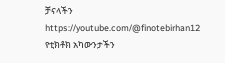ቻናላችን
https://youtube.com/@finotebirhan12
የቲክቶክ አካውንታችን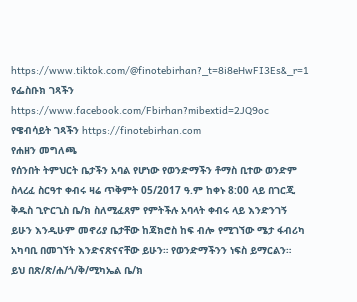https://www.tiktok.com/@finotebirhan?_t=8i8eHwFI3Es&_r=1
የፌስቡክ ገጻችን https://www.facebook.com/Fbirhan?mibextid=2JQ9oc
የዌብሳይት ገጻችን https://finotebirhan.com
የሐዘን መግለጫ
የሰንበት ትምህርት ቤታችን አባል የሆነው የወንድማችን ቶማስ ቢተው ወንድም ስላረፈ ስርዓተ ቀብሩ ዛሬ ጥቅምት 05/2017 ዓ.ም ከቀኑ 8:00 ላይ በገርጂ ቅዱስ ጊዮርጊስ ቤ/ክ ስለሚፈጸም የምትችሉ አባላት ቀብሩ ላይ እንድንገኝ ይሁን እንዲሁም መኖሪያ ቤታቸው ከጃክሮስ ከፍ ብሎ የሚገኘው ሜታ ፋብሪካ አካባቢ በመገኘት እንድናጽናናቸው ይሁን። የወንድማችንን ነፍስ ይማርልን።
ይህ በጽ/ጽ/ሐ/ጎ/ቅ/ሚካኤል ቤ/ክ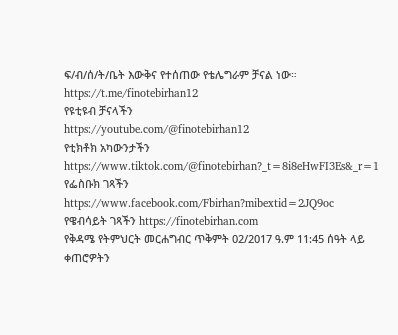ፍ/ብ/ሰ/ት/ቤት እውቅና የተሰጠው የቴሌግራም ቻናል ነው።
https://t.me/finotebirhan12
የዩቲዩብ ቻናላችን
https://youtube.com/@finotebirhan12
የቲክቶክ አካውንታችን https://www.tiktok.com/@finotebirhan?_t=8i8eHwFI3Es&_r=1
የፌስቡክ ገጻችን https://www.facebook.com/Fbirhan?mibextid=2JQ9oc
የዌብሳይት ገጻችን https://finotebirhan.com
የቅዳሜ የትምህርት መርሐግብር ጥቅምት 02/2017 ዓ.ም 11:45 ሰዓት ላይ ቀጠሮዎትን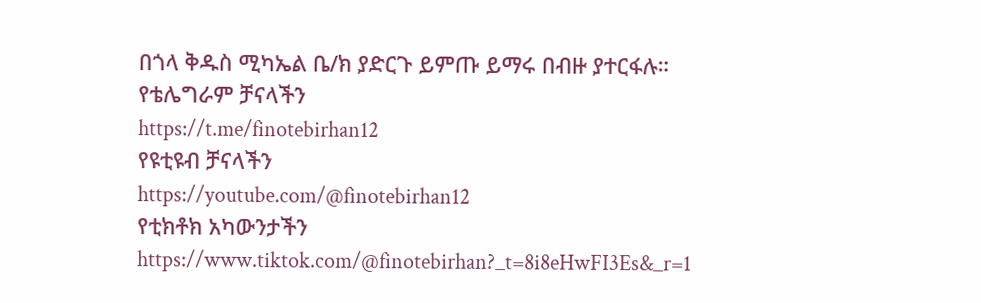በጎላ ቅዱስ ሚካኤል ቤ/ክ ያድርጉ ይምጡ ይማሩ በብዙ ያተርፋሉ።
የቴሌግራም ቻናላችን
https://t.me/finotebirhan12
የዩቲዩብ ቻናላችን
https://youtube.com/@finotebirhan12
የቲክቶክ አካውንታችን https://www.tiktok.com/@finotebirhan?_t=8i8eHwFI3Es&_r=1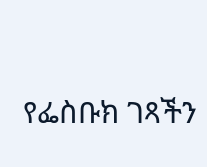የፌስቡክ ገጻችን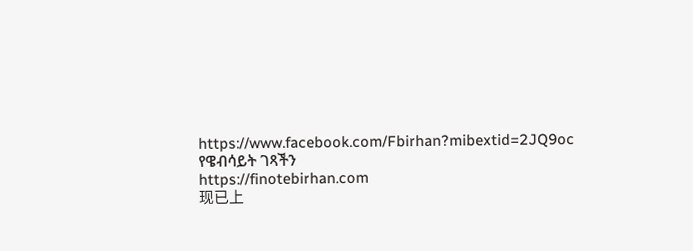https://www.facebook.com/Fbirhan?mibextid=2JQ9oc
የዌብሳይት ገጻችን
https://finotebirhan.com
现已上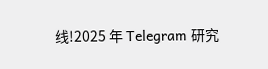线!2025 年 Telegram 研究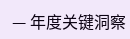— 年度关键洞察